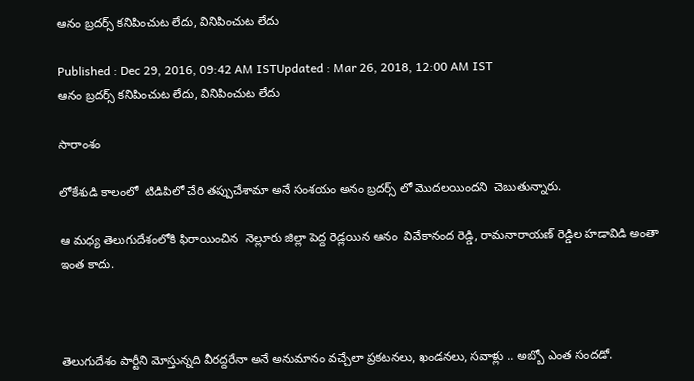ఆనం బ్రదర్స్ కనిపించుట లేదు, వినిపించుట లేదు

Published : Dec 29, 2016, 09:42 AM ISTUpdated : Mar 26, 2018, 12:00 AM IST
ఆనం బ్రదర్స్ కనిపించుట లేదు, వినిపించుట లేదు

సారాంశం

లోకేశుడి కాలంలో  టిడిపిలో చేరి తప్పుచేశామా అనే సంశయం అనం బ్రదర్స్ లో మొదలయిందని  చెబుతున్నారు.

ఆ మధ్య తెలుగుదేశంలోకి ఫిరాయించిన  నెల్లూరు జిల్లా పెద్ద రెడ్లయిన ఆనం  వివేకానంద రెడ్డి, రామనారాయణ్ రెడ్డిల హడావిడి అంతా ఇంత కాదు.



తెలుగుదేశం పార్టీని మోస్తున్నది వీరద్దరేనా అనే అనుమానం వచ్చేలా ప్రకటనలు, ఖండనలు, సవాళ్లు .. అబ్బో ఎంత సందడో.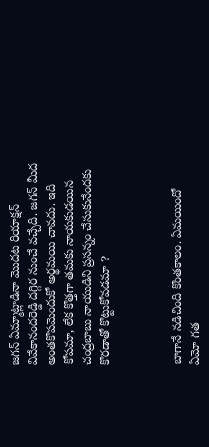జగన్ ఏమ్మాట్లాడినా మొదట రియాక్షన్ వివేకానందరెడ్డి దగ్గిర నుంచే వచ్చేది. జగన్ మీద అంతకొపమెందుకో అర్థమయి చావదు. ఇది కోపమా, లేక కొత్తగా తమకు నాయకుడయిన చంద్రబాబు నాయుడిని ప్రసన్నం చేసుకునేందకు కొరడాతో కొట్టుకోవడమా ?



బాగానే నడిచింది కొంతకాలం. ఏమయిందో ఏమో గత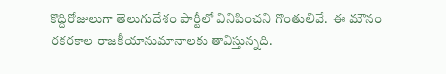కొద్దిరోజులుగా తెలుగుదేశం పార్టీలో వినిపించని గొంతులివే.  ఈ మౌనం రకరకాల రాజకీయానుమానాలకు తావిస్తున్నది.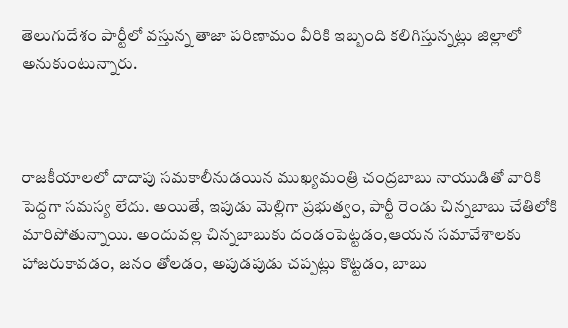తెలుగుదేశం పార్టీలో వస్తున్న తాజా పరిణామం వీరికి ఇబ్బంది కలిగిస్తున్నట్లు జిల్లాలో అనుకుంటున్నారు.



రాజకీయాలలో దాదాపు సమకాలీనుడయిన ముఖ్యమంత్రి చంద్రబాబు నాయుడితో వారికి పెద్దగా సమస్య లేదు. అయితే, ఇపుడు మెల్లిగా ప్రభుత్వం, పార్టీ రెండు చిన్నబాబు చేతిలోకి మారిపోతున్నాయి. అందువల్ల చిన్నబాబుకు దండంపెట్టడం,ఆయన సమావేశాలకు హాజరుకావడం, జనం తోలడం, అపుడపుడు చప్పట్లు కొట్టడం, బాబు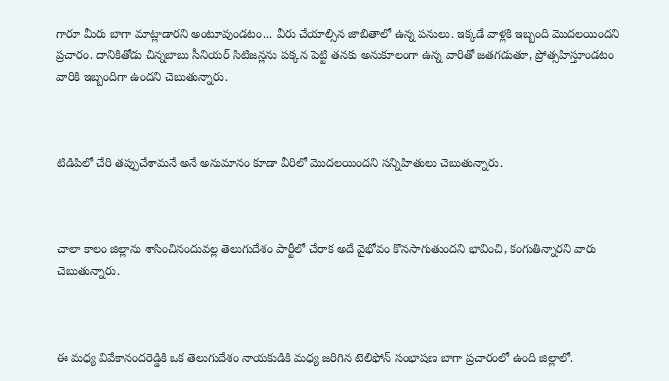గారూ మీరు బాగా మాట్లాడారని అంటూవుండటం... వీరు చేయాల్సిన జాబితాలో ఉన్న పనులు. ఇక్కడే వాళ్లకి ఇబ్బంది మొదలయిందని ప్రచారం. దానికితోడు చిన్నబాబు సీనియర్ సిటిజన్లను పక్కన పెట్టి తనకు అనుకూలంగా ఉన్న వారితో జతగడుతూ, ప్రోత్సహిస్తూండటం వారికి ఇబ్బందిగా ఉందని చెబుతున్నారు.



టిడిపిలో చేరి తప్పుచేశామనే అనే అనుమానం కూడా వీరిలో మొదలయిందని సన్నిహితులు చెబుతున్నారు.



చాలా కాలం జిల్లాను శాసించినందువల్ల తెలుగుదేశం పార్టీలో చేరాక అదే వైభోవం కొనసాగుతుందని భావించి, కంగుతిన్నారని వారు చెబుతున్నారు.



ఈ మధ్య వివేకానందరెడ్డికి ఒక తెలుగుదేశం నాయకుడికి మధ్య జరిగిన టెలిఫోన్ సంభాషణ బాగా ప్రచారంలో ఉంది జిల్లాలో.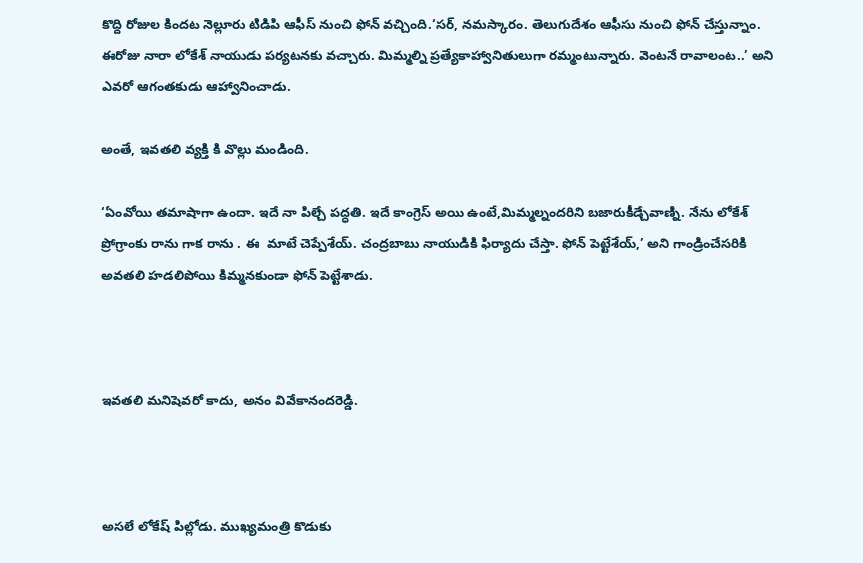కొద్ది రోజుల కిందట నెల్లూరు టిడిపి ఆఫీస్ నుంచి ఫోన్ వచ్చింది.‘సర్, నమస్కారం. తెలుగుదేశం ఆఫీసు నుంచి ఫోన్ చేస్తున్నాం. ఈరోజు నారా లోకేశ్ నాయుడు పర్యటనకు వచ్చారు. మిమ్మల్ని ప్రత్యేకాహ్వానితులుగా రమ్మంటున్నారు. వెంటనే రావాలంట..’ అని ఎవరో ఆగంతకుడు ఆహ్వానించాడు.

అంతే, ఇవతలి వ్యక్తి కి వొల్లు మండింది.

‘ఏంవోయి తమాషాగా ఉందా. ఇదే నా పిల్చే పద్ధతి. ఇదే కాంగ్రెస్ అయి ఉంటే,మిమ్మల్నందరిని బజారుకీడ్చేవాణ్ని. నేను లోకేశ్ ప్రోగ్రాంకు రాను గాక రాను . ఈ  మాటే చెప్పేశేయ్. చంద్రబాబు నాయుడికి ఫిర్యాదు చేస్తా. ఫోన్ పెట్టేశేయ్,’ అని గాండ్రించేసరికి అవతలి హడలిపోయి కిమ్మనకుండా ఫోన్ పెట్టేశాడు.



ఇవతలి మనిషెవరో కాదు, అనం వివేకానందరెడ్డి.



అసలే లోకేష్ పిల్లోడు. ముఖ్యమంత్రి కొడుకు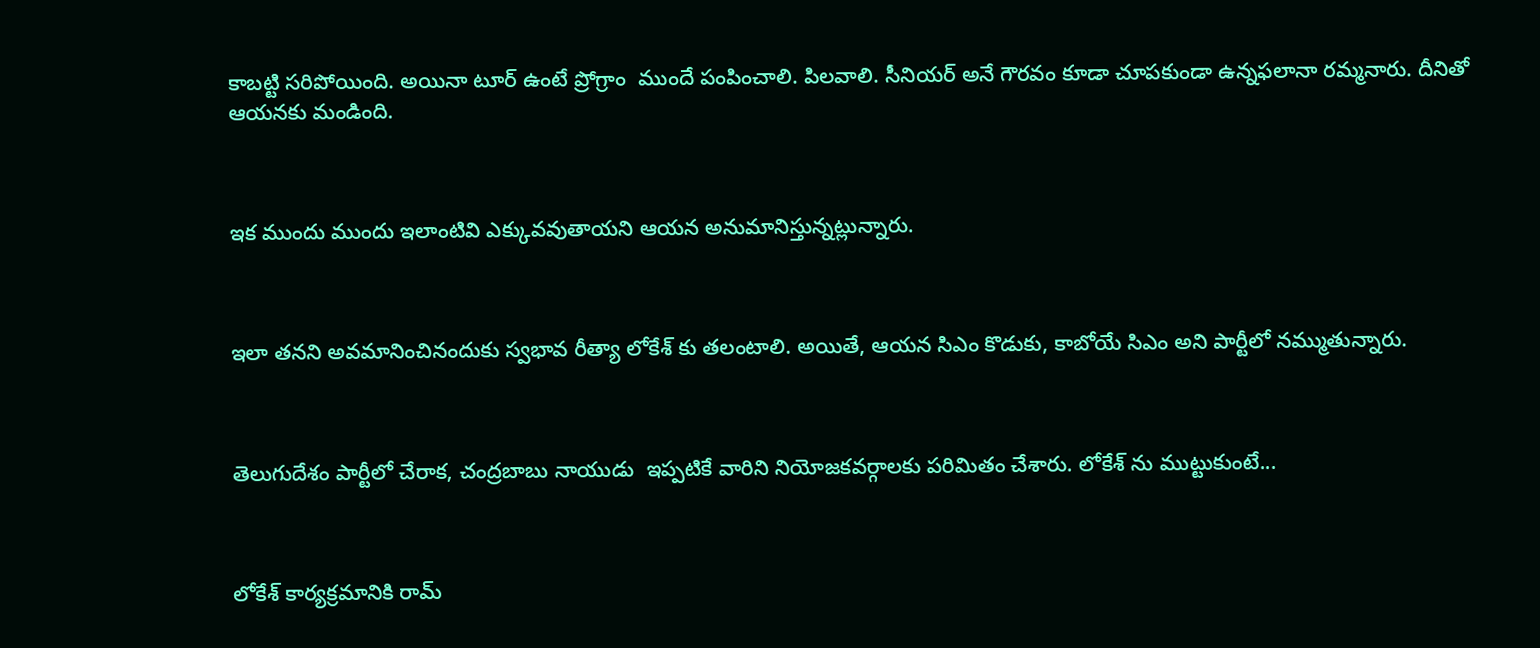కాబట్టి సరిపోయింది. అయినా టూర్ ఉంటే ప్రోగ్రాం  ముందే పంపించాలి. పిలవాలి. సీనియర్ అనే గౌరవం కూడా చూపకుండా ఉన్నఫలానా రమ్మనారు. దీనితో ఆయనకు మండింది.



ఇక ముందు ముందు ఇలాంటివి ఎక్కువవుతాయని ఆయన అనుమానిస్తున్నట్లున్నారు.



ఇలా తనని అవమానించినందుకు స్వభావ రీత్యా లోకేశ్ కు తలంటాలి. అయితే, ఆయన సిఎం కొడుకు, కాబోయే సిఎం అని పార్టీలో నమ్ముతున్నారు.



తెలుగుదేశం పార్టీలో చేరాక, చంద్రబాబు నాయుడు  ఇప్పటికే వారిని నియోజకవర్గాలకు పరిమితం చేశారు. లోకేశ్ ను ముట్టుకుంటే...



లోకేశ్ కార్యక్రమానికి రామ్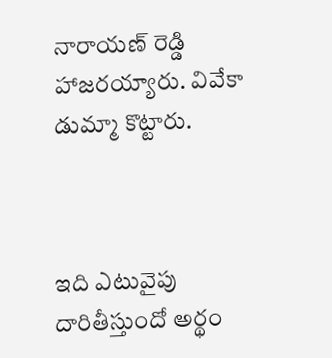నారాయణ్ రెడ్డి హాజరయ్యారు. వివేకా డుమ్మా కొట్టారు.



ఇది ఎటువైపు దారితీస్తుందో అర్థం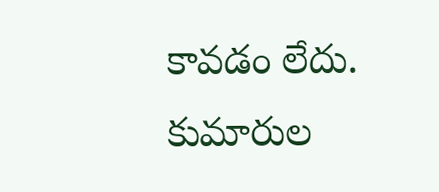కావడం లేదు. కుమారుల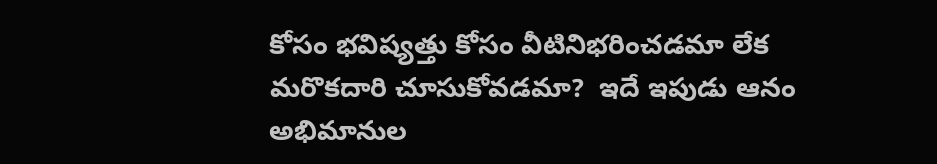కోసం భవిష్యత్తు కోసం వీటినిభరించడమా లేక మరొకదారి చూసుకోవడమా?  ఇదే ఇపుడు ఆనం అభిమానుల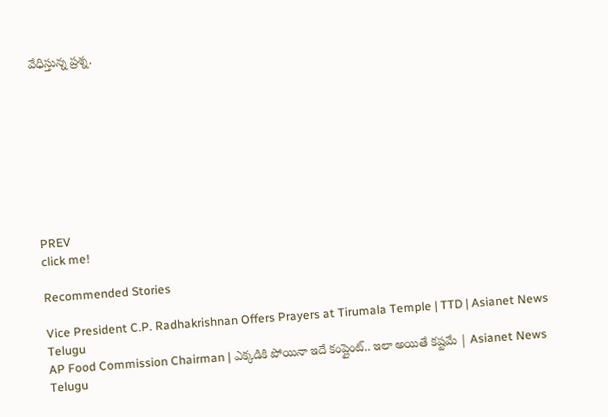వేధిస్తున్న ప్రశ్న.









PREV
click me!

Recommended Stories

Vice President C.P. Radhakrishnan Offers Prayers at Tirumala Temple | TTD | Asianet News Telugu
AP Food Commission Chairman | ఎక్కడికి పోయినా ఇదే కంప్లైంట్.. ఇలా అయితే కష్టమే | Asianet News Telugu